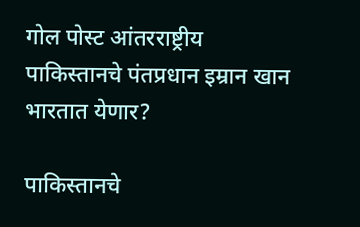गोल पोस्ट आंतरराष्ट्रीय पाकिस्तानचे पंतप्रधान इम्रान खान भारतात येणार?

पाकिस्तानचे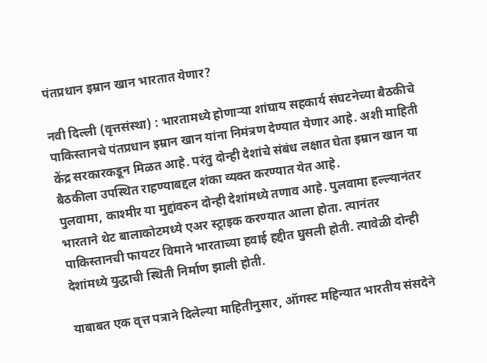पंतप्रधान इम्रान खान भारतात येणार?

नवी दिल्ली (वृत्तसंस्था) : भारतामध्ये होणाऱ्या शांघाय सहकार्य संघटनेच्या बैठकीचे पाकिस्तानचे पंतप्रधान इम्रान खान यांना निमंत्रण देण्यात येणार आहे. अशी माहिती केंद्र सरकारकडून मिळत आहे. परंतु दोन्ही देशांचे संबंध लक्षात घेता इम्रान खान या बैठकीला उपस्थित राहण्याबद्दल शंका व्यक्त करण्यात येत आहे.
पुलवामा, काश्मीर या मुद्दांवरुन दोन्ही देशांमध्ये तणाव आहे. पुलवामा हल्ल्यानंतर भारताने थेट बालाकोटमध्ये एअर स्ट्राइक करण्यात आला होता. त्यानंतर पाकिस्तानची फायटर विमाने भारताच्या हवाई हद्दीत घुसली होती. त्यावेळी दोन्ही देशांमध्ये युद्धाची स्थिती निर्माण झाली होती.

याबाबत एक वृत्त पत्राने दिलेल्या माहितीनुसार, ऑगस्ट महिन्यात भारतीय संसदेने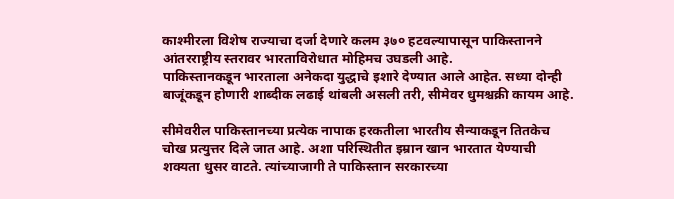काश्मीरला विशेष राज्याचा दर्जा देणारे कलम ३७० हटवल्यापासून पाकिस्तानने आंतरराष्ट्रीय स्तरावर भारताविरोधात मोहिमच उघडली आहे.
पाकिस्तानकडून भारताला अनेकदा युद्धाचे इशारे देण्यात आले आहेत. सध्या दोन्ही बाजूंकडून होणारी शाब्दीक लढाई थांबली असली तरी, सीमेवर धुमश्चक्री कायम आहे.

सीमेवरील पाकिस्तानच्या प्रत्येक नापाक हरकतीला भारतीय सैन्याकडून तितकेच चोख प्रत्युत्तर दिले जात आहे. अशा परिस्थितीत इम्रान खान भारतात येण्याची शक्यता धुसर वाटते. त्यांच्याजागी ते पाकिस्तान सरकारच्या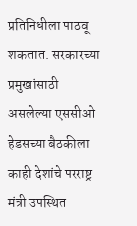प्रतिनिधीला पाठवू शकतात. सरकारच्या प्रमुखांसाठी असलेल्या एससीओ हेडसच्या बैठकीला काही देशांचे परराष्ट्र मंत्री उपस्थित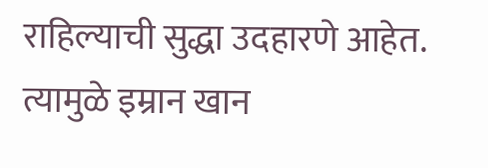राहिल्याची सुद्धा उदहारणे आहेत. त्यामुळे इम्रान खान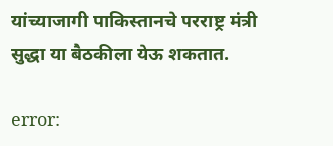यांच्याजागी पाकिस्तानचे परराष्ट्र मंत्री सुद्धा या बैठकीला येऊ शकतात.

error: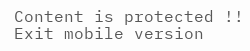Content is protected !!
Exit mobile version